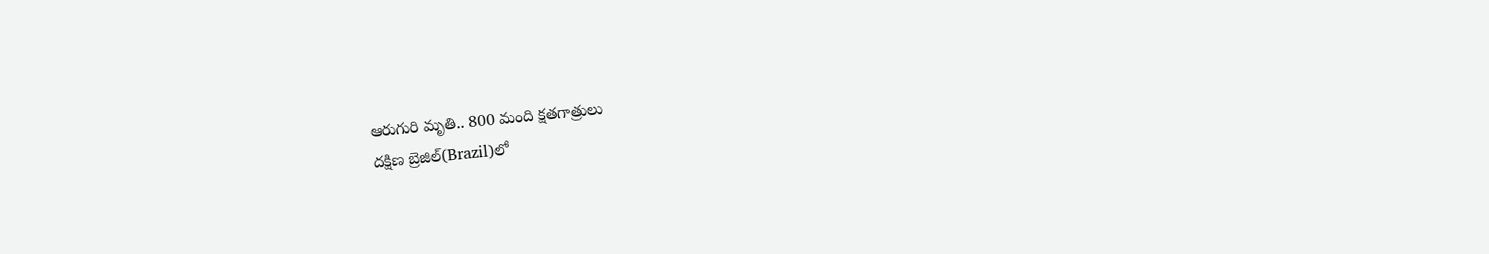ఆరుగురి మృతి.. 800 మంది క్షతగాత్రులు
దక్షిణ బ్రెజిల్(Brazil)లో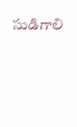సుడిగాలి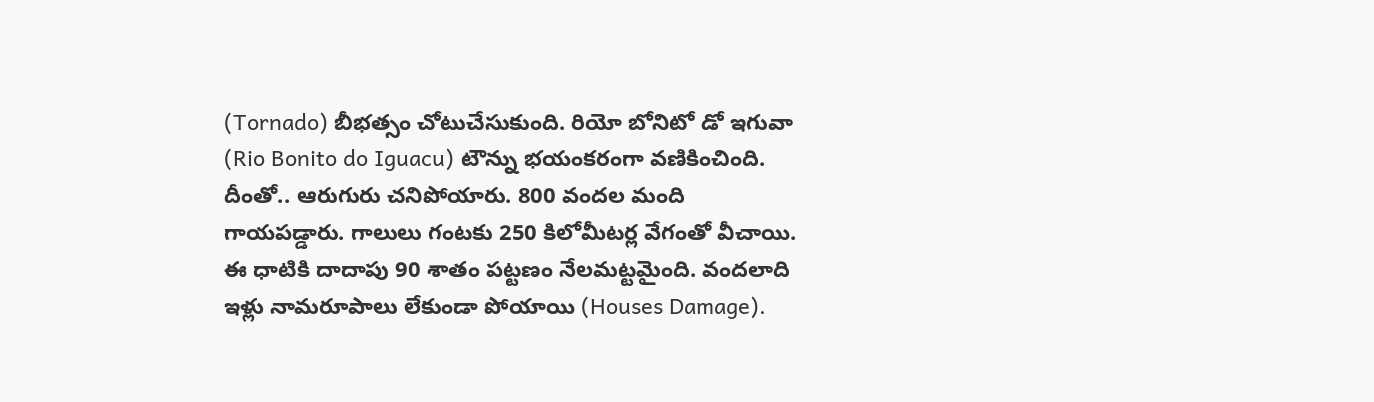(Tornado) బీభత్సం చోటుచేసుకుంది. రియో బోనిటో డో ఇగువా (Rio Bonito do Iguacu) టౌన్ను భయంకరంగా వణికించింది. దీంతో.. ఆరుగురు చనిపోయారు. 800 వందల మంది గాయపడ్డారు. గాలులు గంటకు 250 కిలోమీటర్ల వేగంతో వీచాయి. ఈ ధాటికి దాదాపు 90 శాతం పట్టణం నేలమట్టమైంది. వందలాది ఇళ్లు నామరూపాలు లేకుండా పోయాయి (Houses Damage).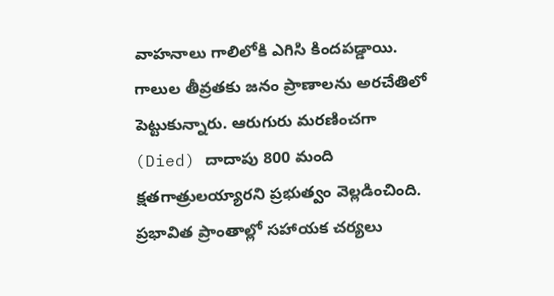వాహనాలు గాలిలోకి ఎగిసి కిందపడ్డాయి. గాలుల తీవ్రతకు జనం ప్రాణాలను అరచేతిలో పెట్టుకున్నారు. ఆరుగురు మరణించగా (Died) దాదాపు 800 మంది క్షతగాత్రులయ్యారని ప్రభుత్వం వెల్లడించింది. ప్రభావిత ప్రాంతాల్లో సహాయక చర్యలు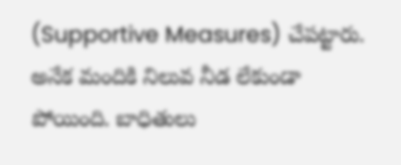(Supportive Measures) చేపట్టారు. అనేక మందికి నిలువ నీడ లేకుండా పోయింది. బాధితులు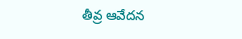తీవ్ర ఆవేదన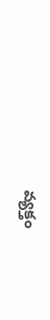వ్యక్తం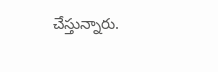చేస్తున్నారు.